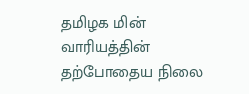தமிழக மின் வாரியத்தின் தற்போதைய நிலை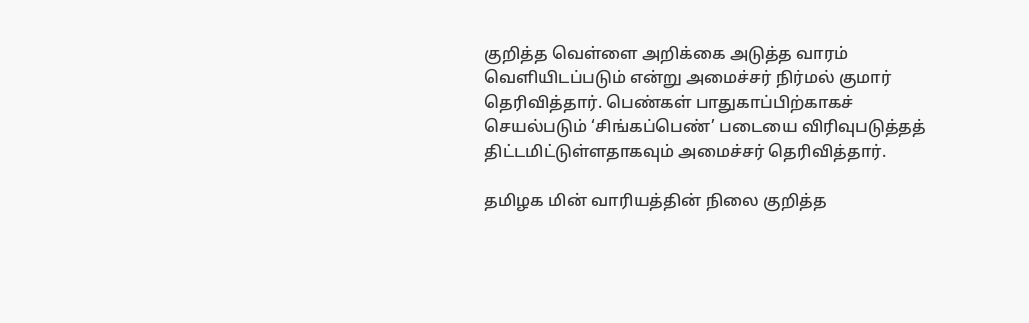குறித்த வெள்ளை அறிக்கை அடுத்த வாரம் வெளியிடப்படும் என்று அமைச்சர் நிர்மல் குமார் தெரிவித்தார். பெண்கள் பாதுகாப்பிற்காகச் செயல்படும் ‘சிங்கப்பெண்’ படையை விரிவுபடுத்தத் திட்டமிட்டுள்ளதாகவும் அமைச்சர் தெரிவித்தார்.

தமிழக மின் வாரியத்தின் நிலை குறித்த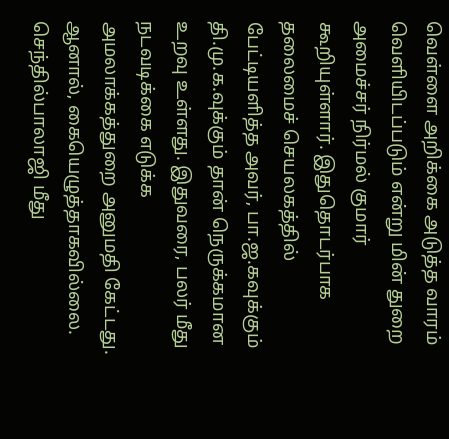வெள்ளை அறிக்கை அடுத்த வாரம் வெளியிடப்படும் என்று மின் துறை அமைச்சர் நிர்மல் குமார் கூறியுள்ளார். இதுதொடர்பாக தலைமைச் செயலகத்தில் பேட்டியளித்த அவர், பா.ஜ.கவுக்கும் தி.மு.க.வுக்கும் தான் நெருக்கமான உறவு உள்ளது. இதுவரை, பலர் மீது நடவடிக்கை எடுக்க அமலாக்கத்துறை அனுமதி கேட்டது. ஆனால், கையெழுத்தாகவில்லை. செந்தில்பாலாஜி மீது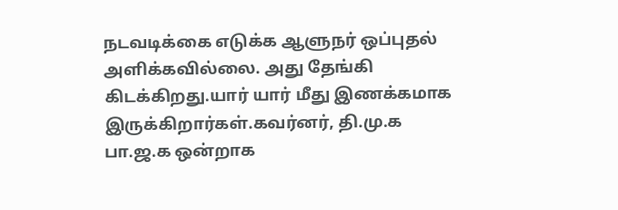நடவடிக்கை எடுக்க ஆளுநர் ஒப்புதல் அளிக்கவில்லை. அது தேங்கி கிடக்கிறது.யார் யார் மீது இணக்கமாக இருக்கிறார்கள்.கவர்னர், தி.மு.க பா.ஜ.க ஒன்றாக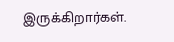இருக்கிறார்கள்.